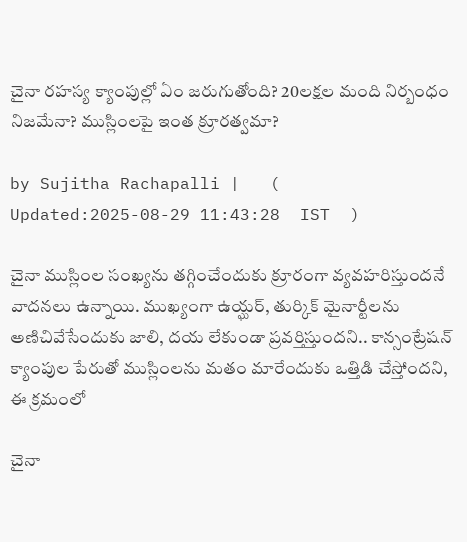చైనా రహస్య క్యాంపుల్లో ఏం జరుగుతోంది? 20లక్షల మంది నిర్బంధం నిజమేనా? ముస్లింలపై ఇంత క్రూరత్వమా?

by Sujitha Rachapalli |   (  Updated:2025-08-29 11:43:28  IST  )

చైనా ముస్లింల సంఖ్యను తగ్గించేందుకు క్రూరంగా వ్యవహరిస్తుందనే వాదనలు ఉన్నాయి. ముఖ్యంగా ఉయ్ఘర్, తుర్కిక్ మైనార్టీలను అణిచివేసేందుకు జాలి, దయ లేకుండా ప్రవర్తిస్తుందని.. కాన్సంట్రేషన్ క్యాంపుల పేరుతో ముస్లింలను మతం మారేందుకు ఒత్తిడి చేస్తోందని, ఈ క్రమంలో

చైనా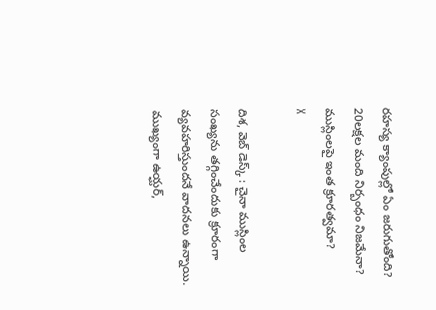రహస్య క్యాంపుల్లో ఏం జరుగుతోంది? 20లక్షల మంది నిర్బంధం నిజమేనా? ముస్లింలపై ఇంత క్రూరత్వమా?
X

దిశ, వెబ్ డెస్క్ : చైనా ముస్లింల సంఖ్యను తగ్గించేందుకు క్రూరంగా వ్యవహరిస్తుందనే వాదనలు ఉన్నాయి. ముఖ్యంగా ఉయ్ఘర్,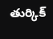తుర్కిక్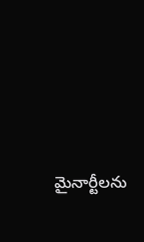మైనార్టీలను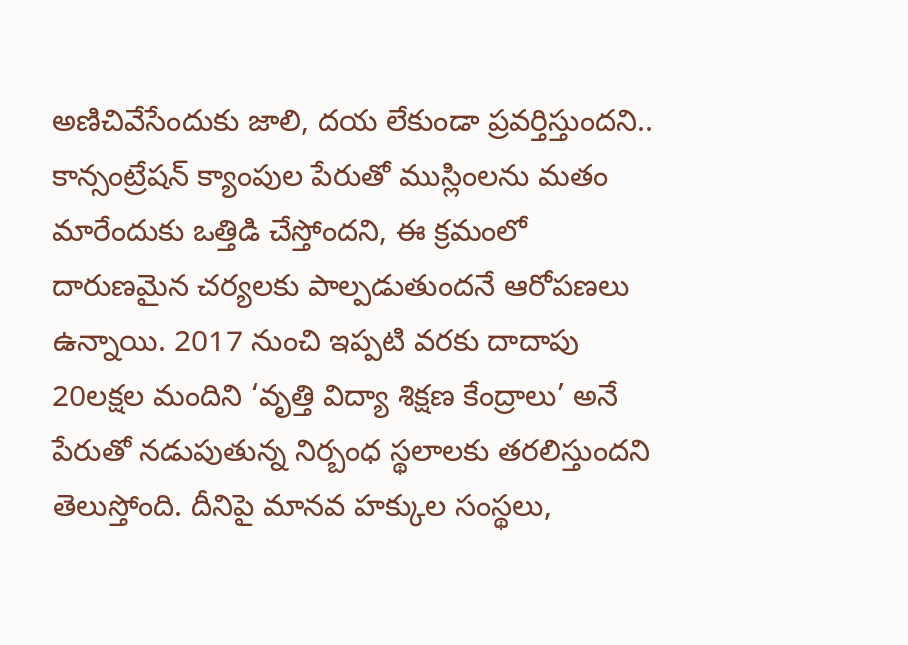అణిచివేసేందుకు జాలి, దయ లేకుండా ప్రవర్తిస్తుందని.. కాన్సంట్రేషన్ క్యాంపుల పేరుతో ముస్లింలను మతం మారేందుకు ఒత్తిడి చేస్తోందని, ఈ క్రమంలో దారుణమైన చర్యలకు పాల్పడుతుందనే ఆరోపణలు ఉన్నాయి. 2017 నుంచి ఇప్పటి వరకు దాదాపు 20లక్షల మందిని ‘వృత్తి విద్యా శిక్షణ కేంద్రాలు’ అనే పేరుతో నడుపుతున్న నిర్బంధ స్థలాలకు తరలిస్తుందని తెలుస్తోంది. దీనిపై మానవ హక్కుల సంస్థలు,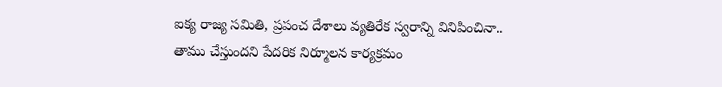ఐక్య రాజ్య సమితి, ప్రపంచ దేశాలు వ్యతిరేక స్వరాన్ని వినిపించినా.. తాము చేస్తుందని పేదరిక నిర్మూలన కార్యక్రమం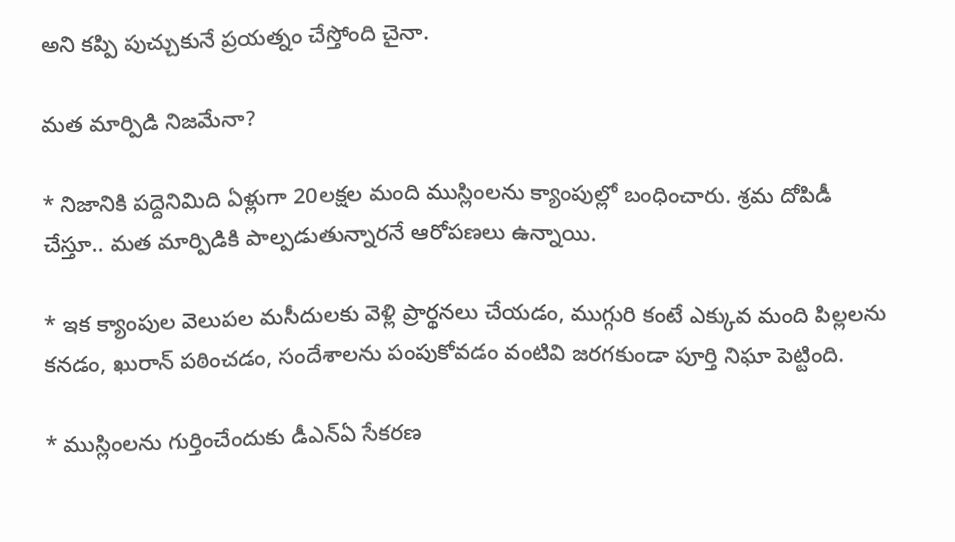అని కప్పి పుచ్చుకునే ప్రయత్నం చేస్తోంది చైనా.

మత మార్పిడి నిజమేనా?

* నిజానికి పద్దెనిమిది ఏళ్లుగా 20లక్షల మంది ముస్లింలను క్యాంపుల్లో బంధించారు. శ్రమ దోపిడీ చేస్తూ.. మత మార్పిడికి పాల్పడుతున్నారనే ఆరోపణలు ఉన్నాయి.

* ఇక క్యాంపుల వెలుపల మసీదులకు వెళ్లి ప్రార్థనలు చేయడం, ముగ్గురి కంటే ఎక్కువ మంది పిల్లలను కనడం, ఖురాన్‌ పఠించడం, సందేశాలను పంపుకోవడం వంటివి జరగకుండా పూర్తి నిఘా పెట్టింది.

* ముస్లింలను గుర్తించేందుకు డీఎన్ఏ సేకరణ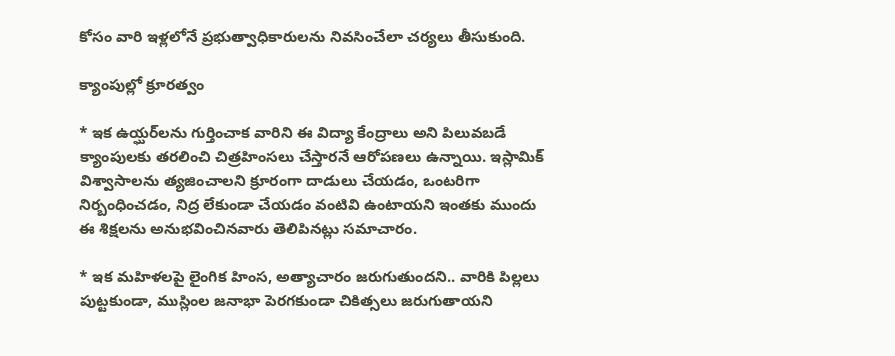కోసం వారి ఇళ్లలోనే ప్రభుత్వాధికారులను నివసించేలా చర్యలు తీసుకుంది.

క్యాంపుల్లో క్రూరత్వం

* ఇక ఉయ్ఘర్‌లను గుర్తించాక వారిని ఈ విద్యా కేంద్రాలు అని పిలువబడే క్యాంపులకు తరలించి చిత్రహింసలు చేస్తారనే ఆరోపణలు ఉన్నాయి. ఇస్లామిక్ విశ్వాసాలను త్యజించాలని క్రూరంగా దాడులు చేయడం, ఒంటరిగా నిర్బంధించడం, నిద్ర లేకుండా చేయడం వంటివి ఉంటాయని ఇంతకు ముందు ఈ శిక్షలను అనుభవించినవారు తెలిపినట్లు సమాచారం.

* ఇక మహిళలపై లైంగిక హింస, అత్యాచారం జరుగుతుందని.. వారికి పిల్లలు పుట్టకుండా, ముస్లింల జనాభా పెరగకుండా చికిత్సలు జరుగుతాయని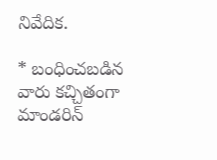నివేదిక.

* బంధించబడిన వారు కచ్చితంగా మాండరిన్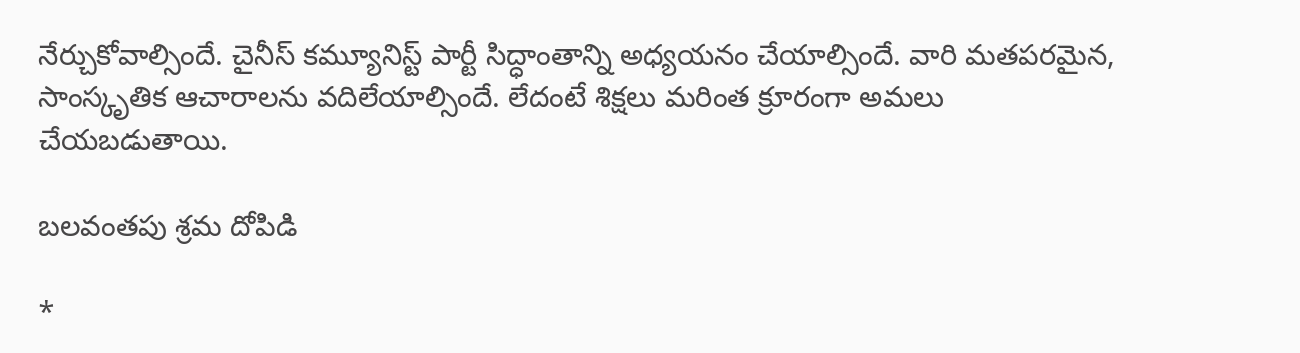నేర్చుకోవాల్సిందే. చైనీస్ కమ్యూనిస్ట్ పార్టీ సిద్ధాంతాన్ని అధ్యయనం చేయాల్సిందే. వారి మతపరమైన, సాంస్కృతిక ఆచారాలను వదిలేయాల్సిందే. లేదంటే శిక్షలు మరింత క్రూరంగా అమలు చేయబడుతాయి.

బలవంతపు శ్రమ దోపిడి

*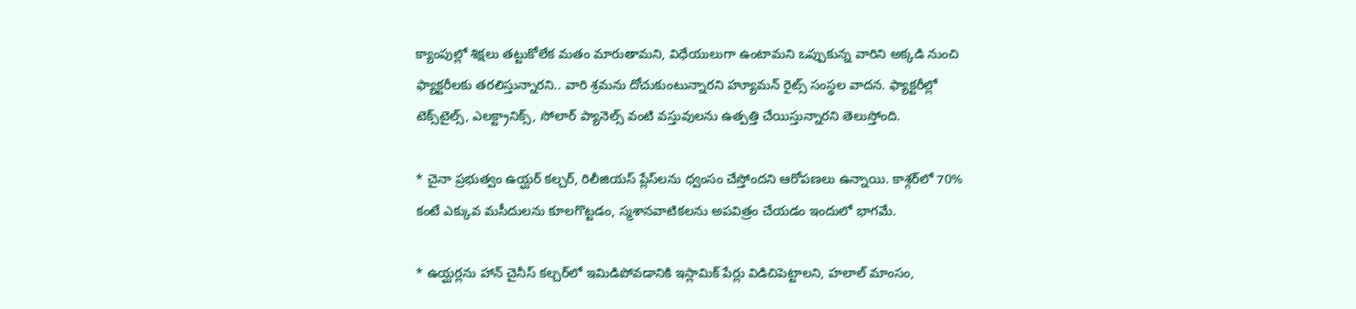క్యాంపుల్లో శిక్షలు తట్టుకోలేక మతం మారుతామని, విధేయులుగా ఉంటామని ఒప్పుకున్న వారిని అక్కడి నుంచి ఫ్యాక్టరీలకు తరలిస్తున్నారని.. వారి శ్రమను దోచుకుంటున్నారని హ్యూమన్ రైట్స్ సంస్థల వాదన. ఫ్యాక్టరీల్లో టెక్స్‌టైల్స్, ఎలక్ట్రానిక్స్, సోలార్ ప్యానెల్స్ వంటి వస్తువులను ఉత్పత్తి చేయిస్తున్నారని తెలుస్తోంది.

* చైనా ప్రభుత్వం ఉయ్ఘర్ కల్చర్, రిలీజియస్ ప్లేస్‌లను ధ్వంసం చేస్తోందని ఆరోపణలు ఉన్నాయి. కాశ్గర్‌లో 70% కంటే ఎక్కువ మసీదులను కూలగొట్టడం, స్మశానవాటికలను అపవిత్రం చేయడం ఇందులో భాగమే.

* ఉయ్ఘర్లను హాన్ చైనీస్ కల్చర్‌లో ఇమిడిపోవడానికి ఇస్లామిక్ పేర్లు విడిచిపెట్టాలని, హలాల్ మాంసం,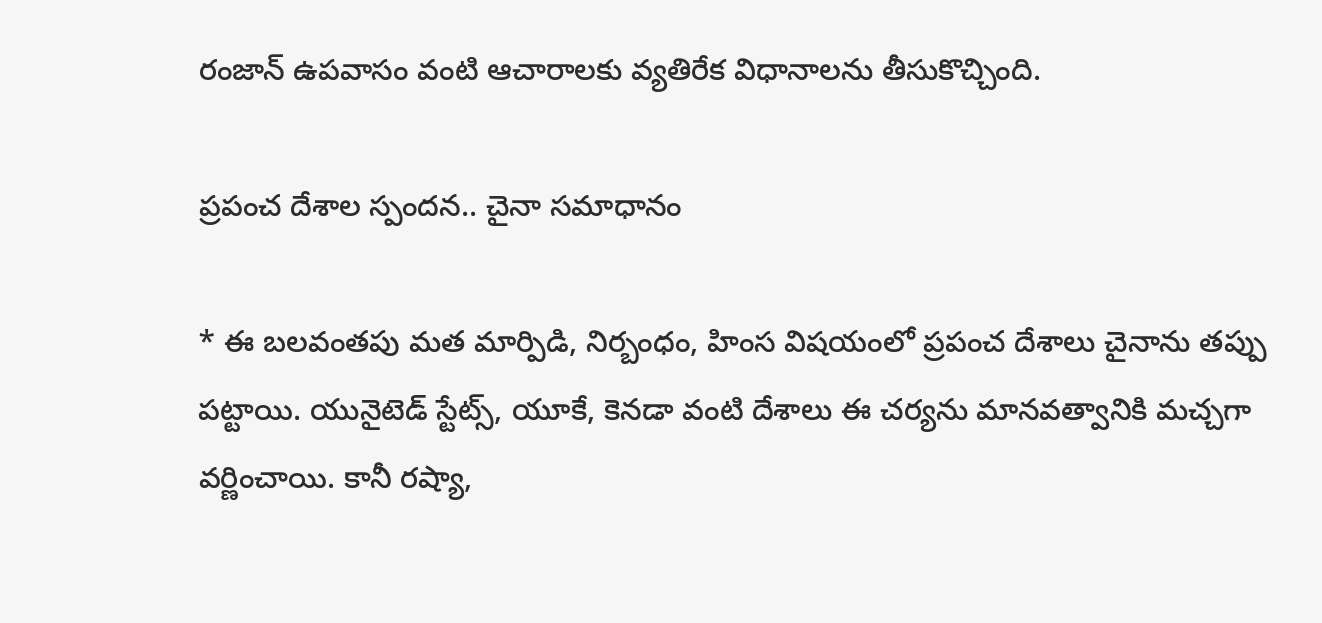రంజాన్ ఉపవాసం వంటి ఆచారాలకు వ్యతిరేక విధానాలను తీసుకొచ్చింది.

ప్రపంచ దేశాల స్పందన.. చైనా సమాధానం

* ఈ బలవంతపు మత మార్పిడి, నిర్బంధం, హింస విషయంలో ప్రపంచ దేశాలు చైనాను తప్పు పట్టాయి. యునైటెడ్ స్టేట్స్, యూకే, కెనడా వంటి దేశాలు ఈ చర్యను మానవత్వానికి మచ్చగా వర్ణించాయి. కానీ రష్యా,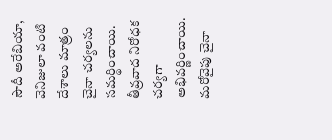సౌదీ అరేబియా, వెనిజులా వంటి దేశాలు మాత్రం చైనా చర్యలను సమర్థించాయి. తీవ్రవాద నిరోధక చర్యగా అభివర్ణించాయి. మరోవైపు చైనా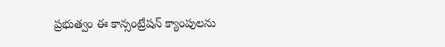ప్రభుత్వం ఈ కాన్సంట్రేషన్ క్యాంపులను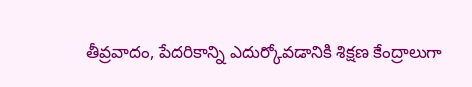తీవ్రవాదం, పేదరికాన్ని ఎదుర్కోవడానికి శిక్షణ కేంద్రాలుగా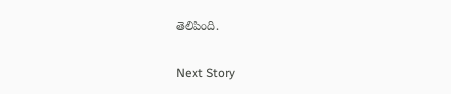తెలిపింది.

Next Story